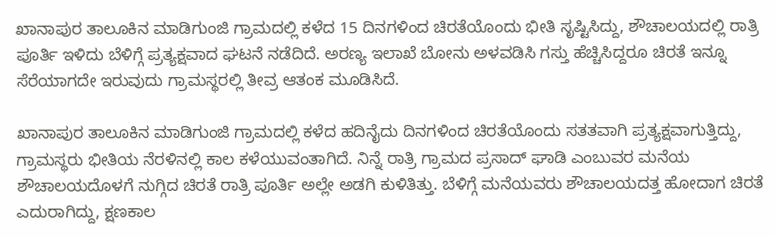ಖಾನಾಪುರ ತಾಲೂಕಿನ ಮಾಡಿಗುಂಜಿ ಗ್ರಾಮದಲ್ಲಿ ಕಳೆದ 15 ದಿನಗಳಿಂದ ಚಿರತೆಯೊಂದು ಭೀತಿ ಸೃಷ್ಟಿಸಿದ್ದು, ಶೌಚಾಲಯದಲ್ಲಿ ರಾತ್ರಿ ಪೂರ್ತಿ ಇಳಿದು ಬೆಳಿಗ್ಗೆ ಪ್ರತ್ಯಕ್ಷವಾದ ಘಟನೆ ನಡೆದಿದೆ. ಅರಣ್ಯ ಇಲಾಖೆ ಬೋನು ಅಳವಡಿಸಿ ಗಸ್ತು ಹೆಚ್ಚಿಸಿದ್ದರೂ ಚಿರತೆ ಇನ್ನೂ ಸೆರೆಯಾಗದೇ ಇರುವುದು ಗ್ರಾಮಸ್ಥರಲ್ಲಿ ತೀವ್ರ ಆತಂಕ ಮೂಡಿಸಿದೆ.

ಖಾನಾಪುರ ತಾಲೂಕಿನ ಮಾಡಿಗುಂಜಿ ಗ್ರಾಮದಲ್ಲಿ ಕಳೆದ ಹದಿನೈದು ದಿನಗಳಿಂದ ಚಿರತೆಯೊಂದು ಸತತವಾಗಿ ಪ್ರತ್ಯಕ್ಷವಾಗುತ್ತಿದ್ದು, ಗ್ರಾಮಸ್ಥರು ಭೀತಿಯ ನೆರಳಿನಲ್ಲಿ ಕಾಲ ಕಳೆಯುವಂತಾಗಿದೆ. ನಿನ್ನೆ ರಾತ್ರಿ ಗ್ರಾಮದ ಪ್ರಸಾದ್ ಘಾಡಿ ಎಂಬುವರ ಮನೆಯ ಶೌಚಾಲಯದೊಳಗೆ ನುಗ್ಗಿದ ಚಿರತೆ ರಾತ್ರಿ ಪೂರ್ತಿ ಅಲ್ಲೇ ಅಡಗಿ ಕುಳಿತಿತ್ತು. ಬೆಳಿಗ್ಗೆ ಮನೆಯವರು ಶೌಚಾಲಯದತ್ತ ಹೋದಾಗ ಚಿರತೆ ಎದುರಾಗಿದ್ದು, ಕ್ಷಣಕಾಲ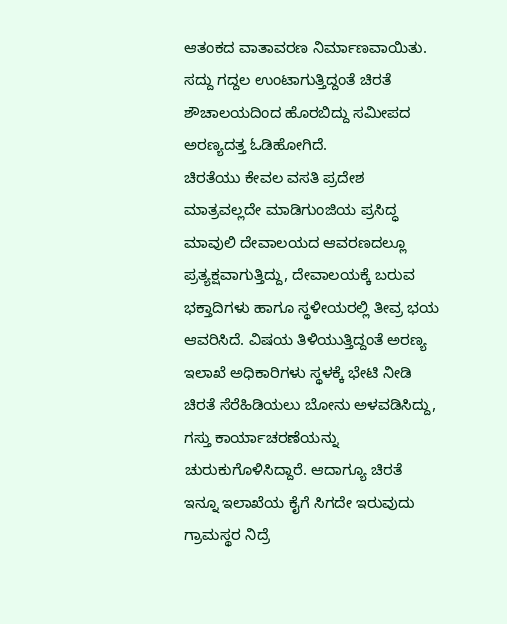ಆತಂಕದ ವಾತಾವರಣ ನಿರ್ಮಾಣವಾಯಿತು. ಸದ್ದು ಗದ್ದಲ ಉಂಟಾಗುತ್ತಿದ್ದಂತೆ ಚಿರತೆ ಶೌಚಾಲಯದಿಂದ ಹೊರಬಿದ್ದು ಸಮೀಪದ ಅರಣ್ಯದತ್ತ ಓಡಿಹೋಗಿದೆ.
ಚಿರತೆಯು ಕೇವಲ ವಸತಿ ಪ್ರದೇಶ ಮಾತ್ರವಲ್ಲದೇ ಮಾಡಿಗುಂಜಿಯ ಪ್ರಸಿದ್ಧ ಮಾವುಲಿ ದೇವಾಲಯದ ಆವರಣದಲ್ಲೂ ಪ್ರತ್ಯಕ್ಷವಾಗುತ್ತಿದ್ದು, ದೇವಾಲಯಕ್ಕೆ ಬರುವ ಭಕ್ತಾದಿಗಳು ಹಾಗೂ ಸ್ಥಳೀಯರಲ್ಲಿ ತೀವ್ರ ಭಯ ಆವರಿಸಿದೆ. ವಿಷಯ ತಿಳಿಯುತ್ತಿದ್ದಂತೆ ಅರಣ್ಯ ಇಲಾಖೆ ಅಧಿಕಾರಿಗಳು ಸ್ಥಳಕ್ಕೆ ಭೇಟಿ ನೀಡಿ ಚಿರತೆ ಸೆರೆಹಿಡಿಯಲು ಬೋನು ಅಳವಡಿಸಿದ್ದು, ಗಸ್ತು ಕಾರ್ಯಾಚರಣೆಯನ್ನು ಚುರುಕುಗೊಳಿಸಿದ್ದಾರೆ. ಆದಾಗ್ಯೂ ಚಿರತೆ ಇನ್ನೂ ಇಲಾಖೆಯ ಕೈಗೆ ಸಿಗದೇ ಇರುವುದು ಗ್ರಾಮಸ್ಥರ ನಿದ್ರೆ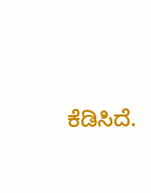ಕೆಡಿಸಿದೆ.